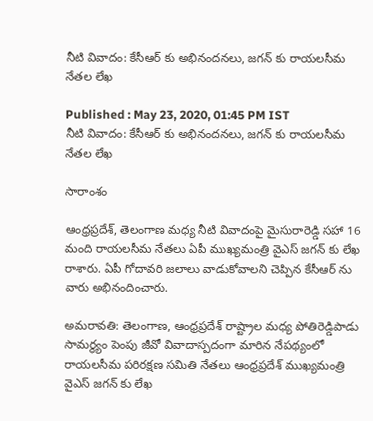నీటి వివాదం: కేసీఆర్ కు అభినందనలు, జగన్ కు రాయలసీమ నేతల లేఖ

Published : May 23, 2020, 01:45 PM IST
నీటి వివాదం: కేసీఆర్ కు అభినందనలు, జగన్ కు రాయలసీమ నేతల లేఖ

సారాంశం

ఆంధ్రప్రదేశ్, తెలంగాణ మధ్య నీటి వివాదంపై మైసురారెడ్డి సహా 16 మంది రాయలసీమ నేతలు ఏపీ ముఖ్యమంత్రి వైఎస్ జగన్ కు లేఖ రాశారు. ఏపీ గోదావరి జలాలు వాడుకోవాలని చెప్పిన కేసీఆర్ ను వారు అభినందించారు.

అమరావతి: తెలంగాణ, ఆంధ్రప్రదేశ్ రాష్ట్రాల మధ్య పోతిరెడ్డిపాడు సామర్థ్యం పెంపు జీవో వివాదాస్పదంగా మారిన నేపథ్యంలో రాయలసీమ పరిరక్షణ సమితి నేతలు ఆంధ్రప్రదేశ్ ముఖ్యమంత్రి వైఎస్ జగన్ కు లేఖ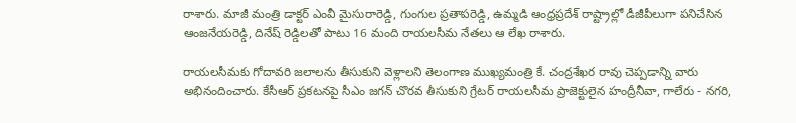రాశారు. మాజీ మంత్రి డాక్టర్ ఎంవీ మైసురారెడ్డి, గుంగుల ప్రతాపరెడ్డి, ఉమ్మడి ఆంధ్రప్రదేశ్ రాష్ట్రాల్లో డీజీపీలుగా పనిచేసిన ఆంజనేయరెడ్డి, దినేష్ రెడ్డిలతో పాటు 16 మంది రాయలసీమ నేతలు ఆ లేఖ రాశారు.

రాయలసీమకు గోదావరి జలాలను తీసుకుని వెళ్లాలని తెలంగాణ ముఖ్యమంత్రి కే. చంద్రశేఖర రావు చెప్పడాన్ని వారు అభినందించారు. కేసీఆర్ ప్రకటనపై సీఎం జగన్ చొరవ తీసుకుని గ్రేటర్ రాయలసీమ ప్రాజెక్టులైన హంద్రీనీవా, గాలేరు - నగరి,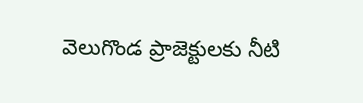వెలుగొండ ప్రాజెక్టులకు నీటి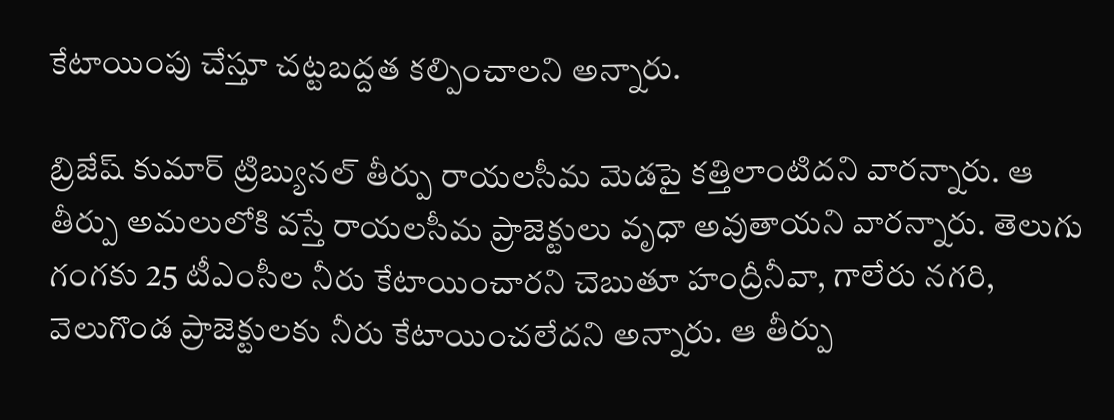కేటాయింపు చేస్తూ చట్టబద్దత కల్పించాలని అన్నారు.

బ్రిజేష్ కుమార్ ట్రిబ్యునల్ తీర్పు రాయలసీమ మెడపై కత్తిలాంటిదని వారన్నారు. ఆ తీర్పు అమలులోకి వస్తే రాయలసీమ ప్రాజెక్టులు వృధా అవుతాయని వారన్నారు. తెలుగు గంగకు 25 టీఎంసీల నీరు కేటాయించారని చెబుతూ హంద్రీనీవా, గాలేరు నగరి, వెలుగొండ ప్రాజెక్టులకు నీరు కేటాయించలేదని అన్నారు. ఆ తీర్పు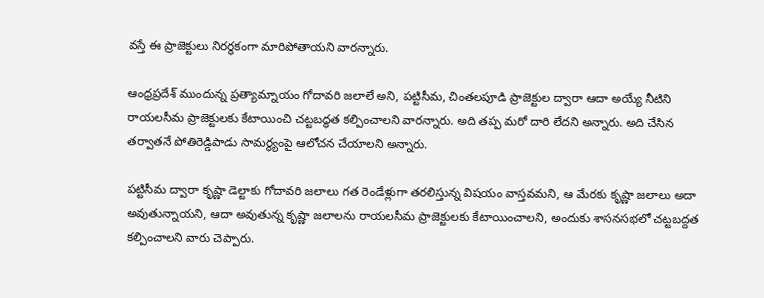వస్తే ఈ ప్రాజెక్టులు నిరర్థకంగా మారిపోతాయని వారన్నారు.

ఆంధ్రప్రదేశ్ ముందున్న ప్రత్యామ్నాయం గోదావరి జలాలే అని, పట్టిసీమ, చింతలపూడి ప్రాజెక్టుల ద్వారా ఆదా అయ్యే నీటిని   రాయలసీమ ప్రాజెక్టులకు కేటాయించి చట్టబద్ధత కల్పించాలని వారన్నారు. అది తప్ప మరో దారి లేదని అన్నారు. అది చేసిన తర్వాతనే పోతిరెడ్డిపాడు సామర్థ్యంపై ఆలోచన చేయాలని అన్నారు.

పట్టిసీమ ద్వారా కృష్ణా డెల్టాకు గోదావరి జలాలు గత రెండేళ్లుగా తరలిస్తున్న విషయం వాస్తవమని, ఆ మేరకు కృష్ణా జలాలు అదా అవుతున్నాయని, ఆదా అవుతున్న కృష్ణా జలాలను రాయలసీమ ప్రాజెక్టులకు కేటాయించాలని, అందుకు శాసనసభలో చట్టబద్దత కల్పించాలని వారు చెప్పారు.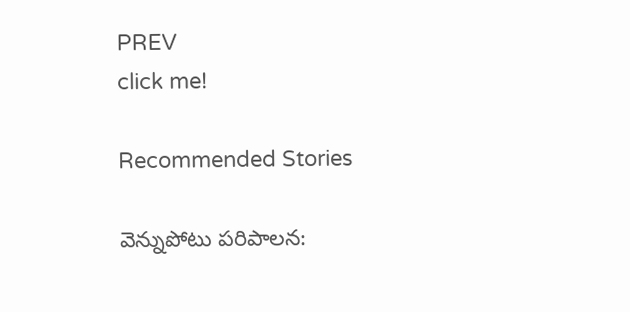PREV
click me!

Recommended Stories

వెన్నుపోటు పరిపాలన: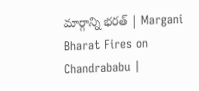మార్గాన్ని భరత్ | Margani Bharat Fires on Chandrababu |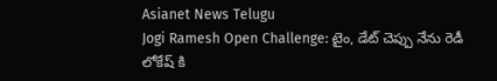Asianet News Telugu
Jogi Ramesh Open Challenge: టైం, డేట్ చెప్పు నేను రెడీ లోకేష్ కి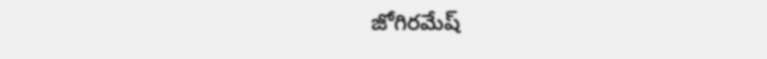జోగిరమేష్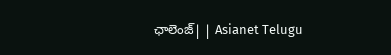ఛాలెంజ్| | Asianet Telugu